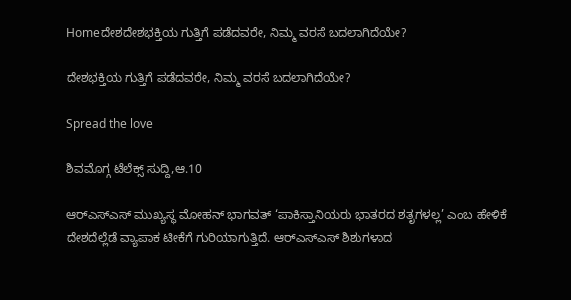Homeದೇಶದೇಶಭಕ್ತಿಯ ಗುತ್ತಿಗೆ ಪಡೆದವರೇ, ನಿಮ್ಮ ವರಸೆ ಬದಲಾಗಿದೆಯೇ?

ದೇಶಭಕ್ತಿಯ ಗುತ್ತಿಗೆ ಪಡೆದವರೇ, ನಿಮ್ಮ ವರಸೆ ಬದಲಾಗಿದೆಯೇ?

Spread the love

ಶಿವಮೊಗ್ಗ ಟೆಲೆಕ್ಸ್ ಸುದ್ದಿ,ಆ.10

ಆರ್‌ಎಸ್‌ಎಸ್ ಮುಖ್ಯಸ್ಥ ಮೋಹನ್ ಭಾಗವತ್ ‘ಪಾಕಿಸ್ತಾನಿಯರು ಭಾತರದ ಶತೃಗಳಲ್ಲ’ ಎಂಬ ಹೇಳಿಕೆ ದೇಶದೆಲ್ಲೆಡೆ ವ್ಯಾಪಾಕ ಟೀಕೆಗೆ ಗುರಿಯಾಗುತ್ತಿದೆ. ಆರ್‌ಎಸ್‌ಎಸ್ ಶಿಶುಗಳಾದ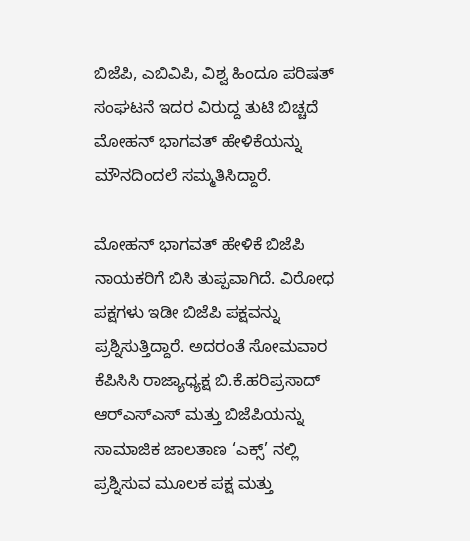ಬಿಜೆಪಿ, ಎಬಿವಿಪಿ, ವಿಶ್ವ ಹಿಂದೂ ಪರಿಷತ್ ಸಂಘಟನೆ ಇದರ ವಿರುದ್ದ ತುಟಿ ಬಿಚ್ಚದೆ ಮೋಹನ್ ಭಾಗವತ್ ಹೇಳಿಕೆಯನ್ನು ಮೌನದಿಂದಲೆ ಸಮ್ಮತಿಸಿದ್ದಾರೆ.

ಮೋಹನ್ ಭಾಗವತ್ ಹೇಳಿಕೆ ಬಿಜೆಪಿ ನಾಯಕರಿಗೆ ಬಿಸಿ ತುಪ್ಪವಾಗಿದೆ. ವಿರೋಧ ಪಕ್ಷಗಳು ಇಡೀ ಬಿಜೆಪಿ ಪಕ್ಷವನ್ನು ಪ್ರಶ್ನಿಸುತ್ತಿದ್ದಾರೆ. ಅದರಂತೆ ಸೋಮವಾರ ಕೆಪಿಸಿಸಿ ರಾಜ್ಯಾಧ್ಯಕ್ಷ ಬಿ.ಕೆ.ಹರಿಪ್ರಸಾದ್ ಆರ್‌ಎಸ್‌ಎಸ್ ಮತ್ತು ಬಿಜೆಪಿಯನ್ನು ಸಾಮಾಜಿಕ ಜಾಲತಾಣ ‘ಎಕ್ಸ್’ ನಲ್ಲಿ ಪ್ರಶ್ನಿಸುವ ಮೂಲಕ ಪಕ್ಷ ಮತ್ತು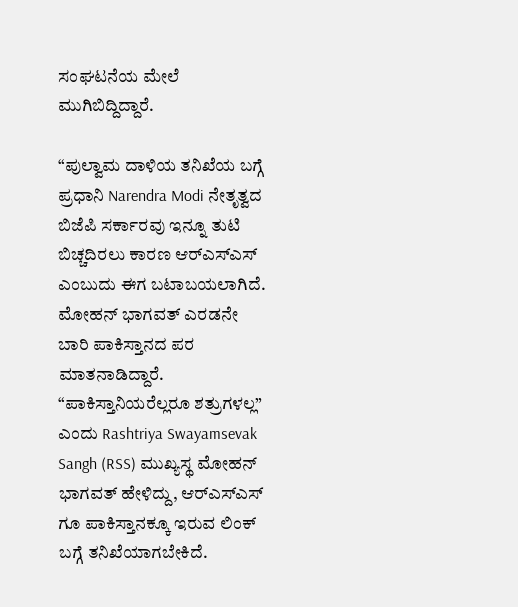ಸಂಘಟನೆಯ ಮೇಲೆ ಮುಗಿಬಿದ್ದಿದ್ದಾರೆ.

“ಪುಲ್ವಾಮ ದಾಳಿಯ ತನಿಖೆಯ ಬಗ್ಗೆ ಪ್ರಧಾನಿ Narendra Modi ನೇತೃತ್ವದ ಬಿಜೆಪಿ ಸರ್ಕಾರವು ಇನ್ನೂ ತುಟಿ ಬಿಚ್ಚದಿರಲು ಕಾರಣ ಆರ್‌ಎಸ್‌ಎಸ್ ಎಂಬುದು ಈಗ ಬಟಾಬಯಲಾಗಿದೆ. ಮೋಹನ್ ಭಾಗವತ್ ಎರಡನೇ ಬಾರಿ ಪಾಕಿಸ್ತಾನದ ಪರ ಮಾತನಾಡಿದ್ದಾರೆ. “ಪಾಕಿಸ್ತಾನಿಯರೆಲ್ಲರೂ ಶತ್ರುಗಳಲ್ಲ” ಎಂದು Rashtriya Swayamsevak Sangh (RSS) ಮುಖ್ಯಸ್ಥ ಮೋಹನ್ ಭಾಗವತ್ ಹೇಳಿದ್ದು, ಆರ್‌ಎಸ್‌ಎಸ್ ಗೂ ಪಾಕಿಸ್ತಾನಕ್ಕೂ ಇರುವ ಲಿಂಕ್ ಬಗ್ಗೆ ತನಿಖೆಯಾಗಬೇಕಿದೆ.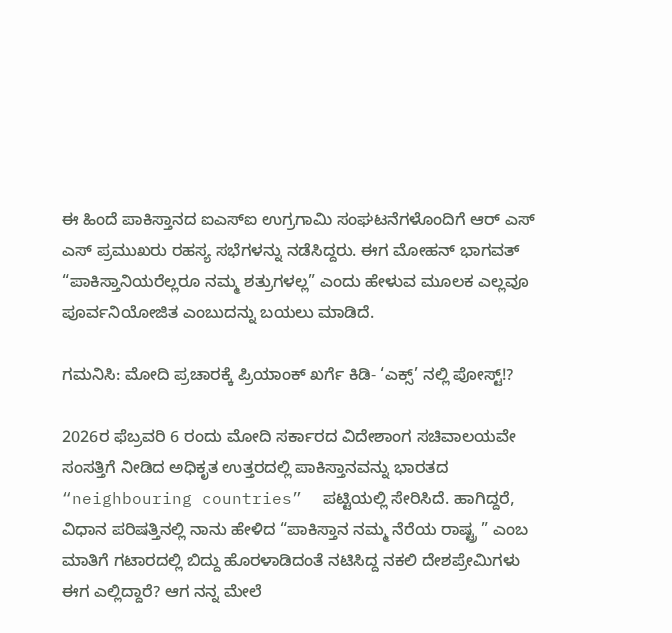ಈ ಹಿಂದೆ ಪಾಕಿಸ್ತಾನದ ಐಎಸ್‌ಐ ಉಗ್ರಗಾಮಿ ಸಂಘಟನೆಗಳೊಂದಿಗೆ ಆರ್ ಎಸ್ ಎಸ್ ಪ್ರಮುಖರು ರಹಸ್ಯ ಸಭೆಗಳನ್ನು ನಡೆಸಿದ್ದರು. ಈಗ ಮೋಹನ್ ಭಾಗವತ್ “ಪಾಕಿಸ್ತಾನಿಯರೆಲ್ಲರೂ ನಮ್ಮ ಶತ್ರುಗಳಲ್ಲ” ಎಂದು ಹೇಳುವ ಮೂಲಕ ಎಲ್ಲವೂ ಪೂರ್ವನಿಯೋಜಿತ ಎಂಬುದನ್ನು ಬಯಲು ಮಾಡಿದೆ.

ಗಮನಿಸಿ: ಮೋದಿ ಪ್ರಚಾರಕ್ಕೆ ಪ್ರಿಯಾಂಕ್ ಖರ್ಗೆ ಕಿಡಿ- ‘ಎಕ್ಸ್’ ನಲ್ಲಿ ಪೋಸ್ಟ್!?

2026ರ ಫೆಬ್ರವರಿ 6 ರಂದು ಮೋದಿ ಸರ್ಕಾರದ ವಿದೇಶಾಂಗ ಸಚಿವಾಲಯವೇ ಸಂಸತ್ತಿಗೆ ನೀಡಿದ ಅಧಿಕೃತ ಉತ್ತರದಲ್ಲಿ ಪಾಕಿಸ್ತಾನವನ್ನು ಭಾರತದ “neighbouring countries”  ಪಟ್ಟಿಯಲ್ಲಿ ಸೇರಿಸಿದೆ. ಹಾಗಿದ್ದರೆ, ವಿಧಾನ ಪರಿಷತ್ತಿನಲ್ಲಿ ನಾನು ಹೇಳಿದ “ಪಾಕಿಸ್ತಾನ ನಮ್ಮ ನೆರೆಯ ರಾಷ್ಟ್ರ ” ಎಂಬ ಮಾತಿಗೆ ಗಟಾರದಲ್ಲಿ ಬಿದ್ದು ಹೊರಳಾಡಿದಂತೆ ನಟಿಸಿದ್ದ ನಕಲಿ ದೇಶಪ್ರೇಮಿಗಳು ಈಗ ಎಲ್ಲಿದ್ದಾರೆ? ಆಗ ನನ್ನ ಮೇಲೆ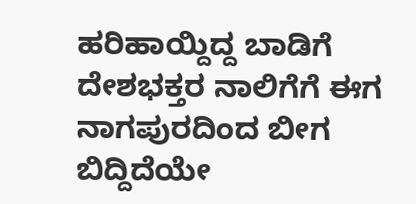ಹರಿಹಾಯ್ದಿದ್ದ ಬಾಡಿಗೆ ದೇಶಭಕ್ತರ ನಾಲಿಗೆಗೆ ಈಗ ನಾಗಪುರದಿಂದ ಬೀಗ ಬಿದ್ದಿದೆಯೇ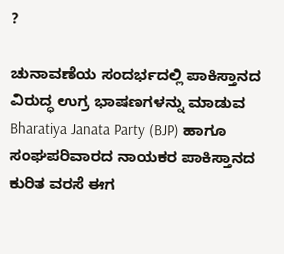?

ಚುನಾವಣೆಯ ಸಂದರ್ಭದಲ್ಲಿ ಪಾಕಿಸ್ತಾನದ ವಿರುದ್ಧ ಉಗ್ರ ಭಾಷಣಗಳನ್ನು ಮಾಡುವ Bharatiya Janata Party (BJP) ಹಾಗೂ ಸಂಘಪರಿವಾರದ ನಾಯಕರ ಪಾಕಿಸ್ತಾನದ ಕುರಿತ ವರಸೆ ಈಗ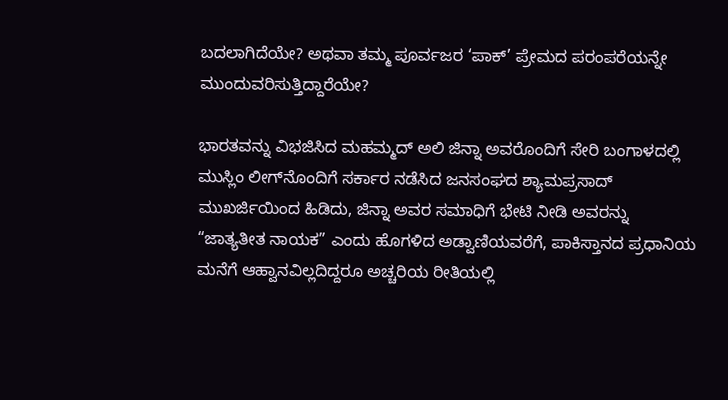ಬದಲಾಗಿದೆಯೇ? ಅಥವಾ ತಮ್ಮ ಪೂರ್ವಜರ ‘ಪಾಕ್’ ಪ್ರೇಮದ ಪರಂಪರೆಯನ್ನೇ ಮುಂದುವರಿಸುತ್ತಿದ್ದಾರೆಯೇ?

ಭಾರತವನ್ನು ವಿಭಜಿಸಿದ ಮಹಮ್ಮದ್ ಅಲಿ ಜಿನ್ನಾ ಅವರೊಂದಿಗೆ ಸೇರಿ ಬಂಗಾಳದಲ್ಲಿ ಮುಸ್ಲಿಂ ಲೀಗ್‌ನೊಂದಿಗೆ ಸರ್ಕಾರ ನಡೆಸಿದ ಜನಸಂಘದ ಶ್ಯಾಮಪ್ರಸಾದ್ ಮುಖರ್ಜಿಯಿಂದ ಹಿಡಿದು, ಜಿನ್ನಾ ಅವರ ಸಮಾಧಿಗೆ ಭೇಟಿ ನೀಡಿ ಅವರನ್ನು “ಜಾತ್ಯತೀತ ನಾಯಕ” ಎಂದು ಹೊಗಳಿದ ಅಡ್ವಾಣಿಯವರೆಗೆ, ಪಾಕಿಸ್ತಾನದ ಪ್ರಧಾನಿಯ ಮನೆಗೆ ಆಹ್ವಾನವಿಲ್ಲದಿದ್ದರೂ ಅಚ್ಚರಿಯ ರೀತಿಯಲ್ಲಿ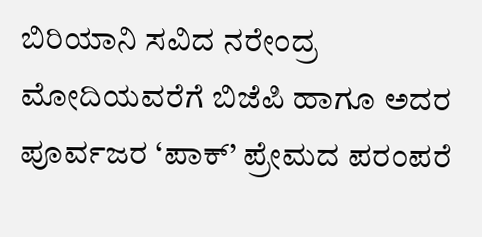ಬಿರಿಯಾನಿ ಸವಿದ ನರೇಂದ್ರ ಮೋದಿಯವರೆಗೆ ಬಿಜೆಪಿ ಹಾಗೂ ಅದರ ಪೂರ್ವಜರ ‘ಪಾಕ್’ ಪ್ರೇಮದ ಪರಂಪರೆ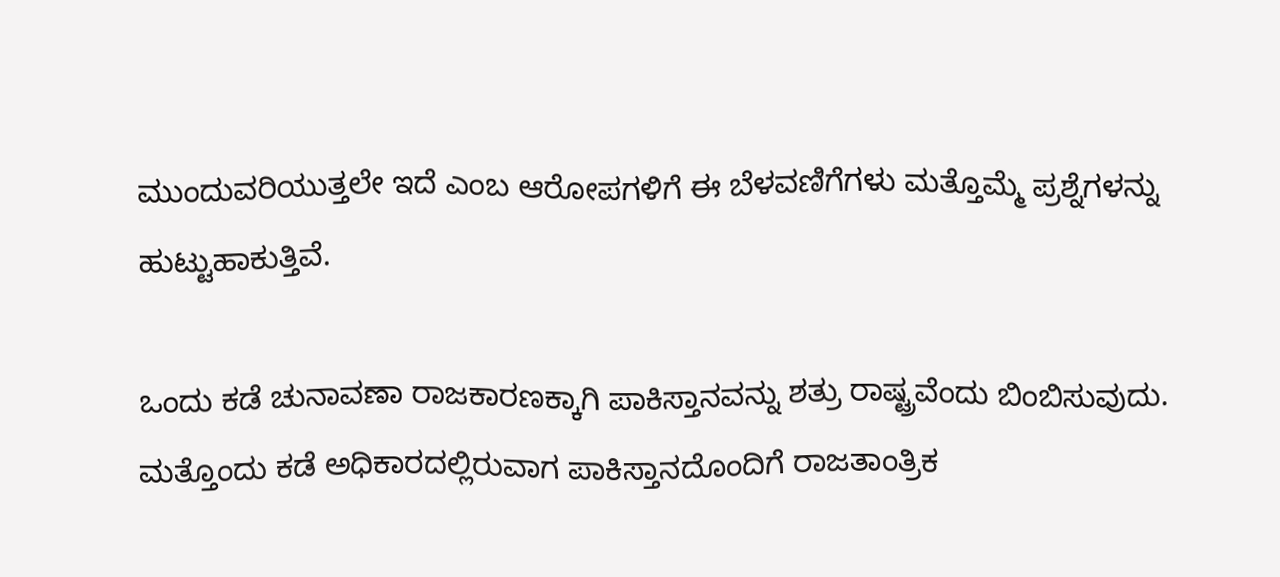ಮುಂದುವರಿಯುತ್ತಲೇ ಇದೆ ಎಂಬ ಆರೋಪಗಳಿಗೆ ಈ ಬೆಳವಣಿಗೆಗಳು ಮತ್ತೊಮ್ಮೆ ಪ್ರಶ್ನೆಗಳನ್ನು ಹುಟ್ಟುಹಾಕುತ್ತಿವೆ.

ಒಂದು ಕಡೆ ಚುನಾವಣಾ ರಾಜಕಾರಣಕ್ಕಾಗಿ ಪಾಕಿಸ್ತಾನವನ್ನು ಶತ್ರು ರಾಷ್ಟ್ರವೆಂದು ಬಿಂಬಿಸುವುದು. ಮತ್ತೊಂದು ಕಡೆ ಅಧಿಕಾರದಲ್ಲಿರುವಾಗ ಪಾಕಿಸ್ತಾನದೊಂದಿಗೆ ರಾಜತಾಂತ್ರಿಕ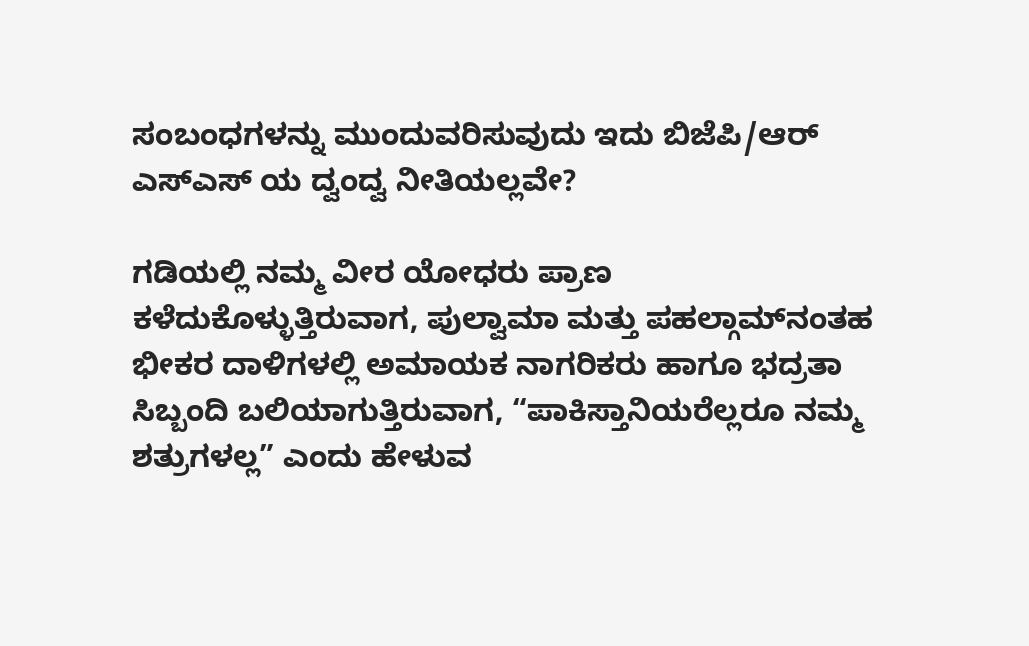ಸಂಬಂಧಗಳನ್ನು ಮುಂದುವರಿಸುವುದು ಇದು ಬಿಜೆಪಿ/ಆರ್ ಎಸ್‌ಎಸ್ ಯ ದ್ವಂದ್ವ ನೀತಿಯಲ್ಲವೇ?

ಗಡಿಯಲ್ಲಿ ನಮ್ಮ ವೀರ ಯೋಧರು ಪ್ರಾಣ ಕಳೆದುಕೊಳ್ಳುತ್ತಿರುವಾಗ, ಪುಲ್ವಾಮಾ ಮತ್ತು ಪಹಲ್ಗಾಮ್‌ನಂತಹ ಭೀಕರ ದಾಳಿಗಳಲ್ಲಿ ಅಮಾಯಕ ನಾಗರಿಕರು ಹಾಗೂ ಭದ್ರತಾ ಸಿಬ್ಬಂದಿ ಬಲಿಯಾಗುತ್ತಿರುವಾಗ, “ಪಾಕಿಸ್ತಾನಿಯರೆಲ್ಲರೂ ನಮ್ಮ ಶತ್ರುಗಳಲ್ಲ” ಎಂದು ಹೇಳುವ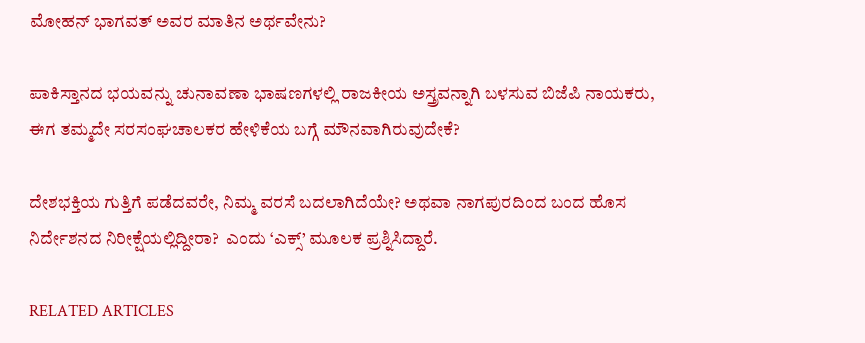ಮೋಹನ್ ಭಾಗವತ್ ಅವರ ಮಾತಿನ ಅರ್ಥವೇನು?

ಪಾಕಿಸ್ತಾನದ ಭಯವನ್ನು ಚುನಾವಣಾ ಭಾಷಣಗಳಲ್ಲಿ ರಾಜಕೀಯ ಅಸ್ತ್ರವನ್ನಾಗಿ ಬಳಸುವ ಬಿಜೆಪಿ ನಾಯಕರು, ಈಗ ತಮ್ಮದೇ ಸರಸಂಘಚಾಲಕರ ಹೇಳಿಕೆಯ ಬಗ್ಗೆ ಮೌನವಾಗಿರುವುದೇಕೆ?

ದೇಶಭಕ್ತಿಯ ಗುತ್ತಿಗೆ ಪಡೆದವರೇ, ನಿಮ್ಮ ವರಸೆ ಬದಲಾಗಿದೆಯೇ? ಅಥವಾ ನಾಗಪುರದಿಂದ ಬಂದ ಹೊಸ ನಿರ್ದೇಶನದ ನಿರೀಕ್ಷೆಯಲ್ಲಿದ್ದೀರಾ?  ಎಂದು ‘ಎಕ್ಸ್’ ಮೂಲಕ ಪ್ರಶ್ನಿಸಿದ್ದಾರೆ.

RELATED ARTICLES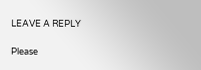LEAVE A REPLY

Please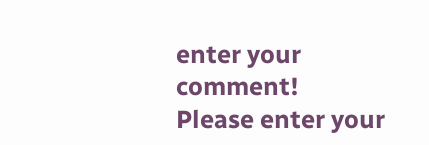enter your comment!
Please enter your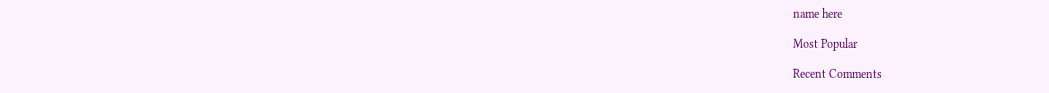name here

Most Popular

Recent Comments